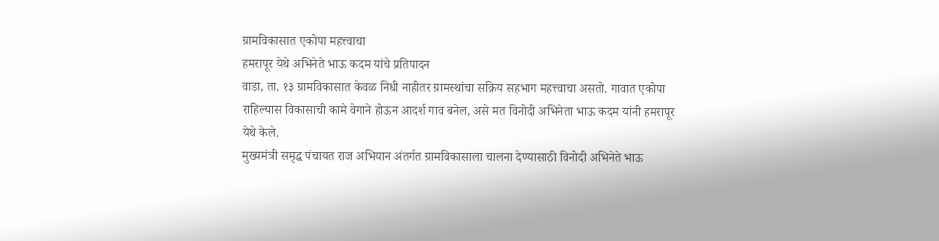ग्रामविकासात एकोपा महत्त्वाचा
हमरापूर येथे अभिनेते भाऊ कदम यांचे प्रतिपादन
वाडा, ता. १३ ग्रामविकासात केवळ निधी नाहीतर ग्रामस्थांचा सक्रिय सहभाग महत्त्वाचा असतो. गावात एकोपा राहिल्यास विकासाची कामे वेगाने होऊन आदर्श गाव बनेल, असे मत विनोदी अभिनेता भाऊ कदम यांनी हमरापूर येथे केले.
मुख्यमंत्री समृद्ध पंचायत राज अभियान अंतर्गत ग्रामविकासाला चालना देण्यासाठी विनोदी अभिनेते भाऊ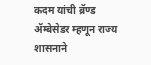कदम यांची ब्रॅण्ड ॲम्बेसेडर म्हणून राज्य शासनाने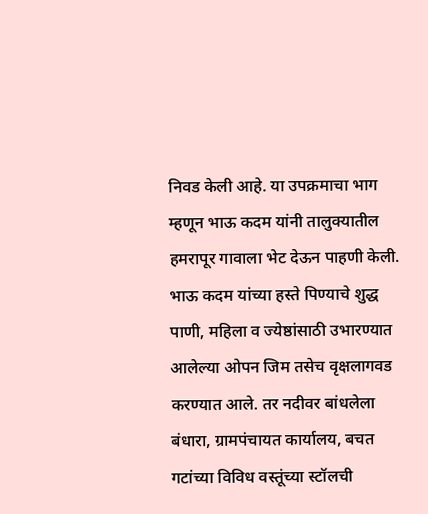निवड केली आहे. या उपक्रमाचा भाग म्हणून भाऊ कदम यांनी तालुक्यातील हमरापूर गावाला भेट देऊन पाहणी केली. भाऊ कदम यांच्या हस्ते पिण्याचे शुद्ध पाणी, महिला व ज्येष्ठांसाठी उभारण्यात आलेल्या ओपन जिम तसेच वृक्षलागवड करण्यात आले. तर नदीवर बांधलेला बंधारा, ग्रामपंचायत कार्यालय, बचत गटांच्या विविध वस्तूंच्या स्टॉलची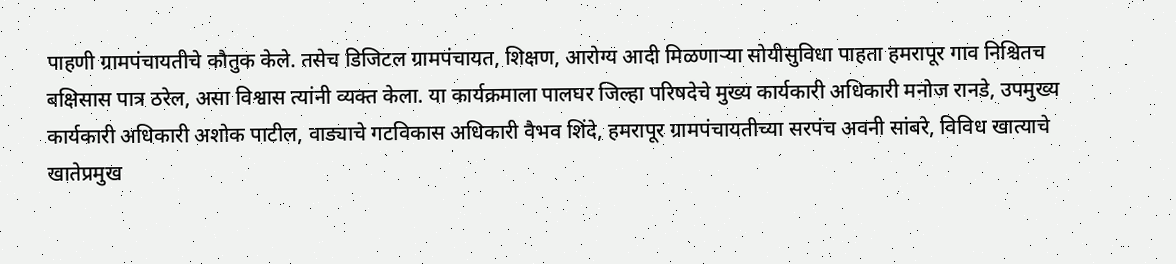पाहणी ग्रामपंचायतीचे कौतुक केले. तसेच डिजिटल ग्रामपंचायत, शिक्षण, आरोग्य आदी मिळणाऱ्या सोयीसुविधा पाहता हमरापूर गाव निश्चितच बक्षिसास पात्र ठरेल, असा विश्वास त्यांनी व्यक्त केला. या कार्यक्रमाला पालघर जिल्हा परिषदेचे मुख्य कार्यकारी अधिकारी मनोज रानडे, उपमुख्य कार्यकारी अधिकारी अशोक पाटील, वाड्याचे गटविकास अधिकारी वैभव शिंदे, हमरापूर ग्रामपंचायतीच्या सरपंच अवनी सांबरे, विविध खात्याचे खातेप्रमुख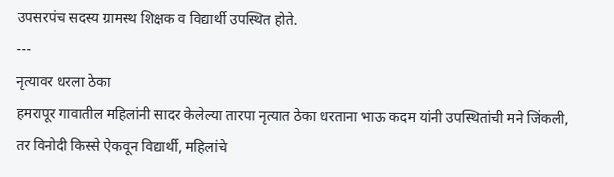उपसरपंच सदस्य ग्रामस्थ शिक्षक व विद्यार्थी उपस्थित होते.
---
नृत्यावर धरला ठेका
हमरापूर गावातील महिलांनी सादर केलेल्या तारपा नृत्यात ठेका धरताना भाऊ कदम यांनी उपस्थितांची मने जिंकली, तर विनोदी किस्से ऐकवून विद्यार्थी, महिलांचे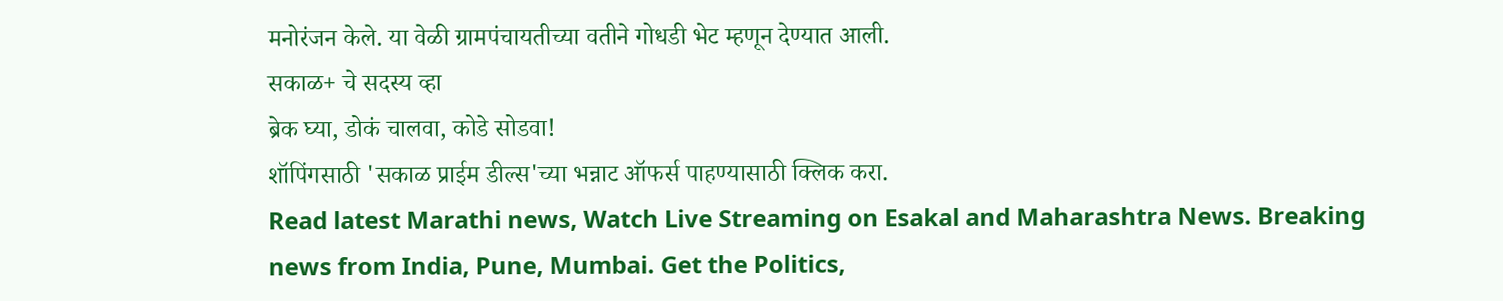मनोरंजन केले. या वेळी ग्रामपंचायतीच्या वतीने गोधडी भेट म्हणून देण्यात आली.
सकाळ+ चे सदस्य व्हा
ब्रेक घ्या, डोकं चालवा, कोडे सोडवा!
शॉपिंगसाठी 'सकाळ प्राईम डील्स'च्या भन्नाट ऑफर्स पाहण्यासाठी क्लिक करा.
Read latest Marathi news, Watch Live Streaming on Esakal and Maharashtra News. Breaking news from India, Pune, Mumbai. Get the Politics,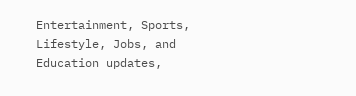Entertainment, Sports, Lifestyle, Jobs, and Education updates,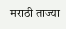मराठी ताज्या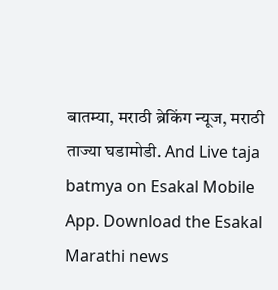बातम्या, मराठी ब्रेकिंग न्यूज, मराठी ताज्या घडामोडी. And Live taja batmya on Esakal Mobile App. Download the Esakal Marathi news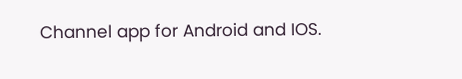Channel app for Android and IOS.